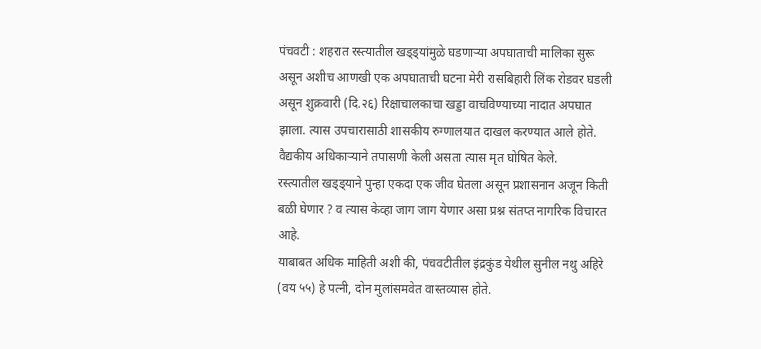पंचवटी : शहरात रस्त्यातील खड्ड्यांमुळे घडणाऱ्या अपघाताची मालिका सुरू असून अशीच आणखी एक अपघाताची घटना मेरी रासबिहारी लिंक रोडवर घडली असून शुक्रवारी (दि.२६) रिक्षाचालकाचा खड्डा वाचविण्याच्या नादात अपघात झाला. त्यास उपचारासाठी शासकीय रुग्णालयात दाखल करण्यात आले होते. वैद्यकीय अधिकाऱ्याने तपासणी केली असता त्यास मृत घोषित केले.
रस्त्यातील खड्ड्याने पुन्हा एकदा एक जीव घेतला असून प्रशासनान अजून किती बळी घेणार ? व त्यास केव्हा जाग जाग येणार असा प्रश्न संतप्त नागरिक विचारत आहे.
याबाबत अधिक माहिती अशी की, पंचवटीतील इंद्रकुंड येथील सुनील नथु अहिरे (वय ५५) हे पत्नी, दोन मुलांसमवेत वास्तव्यास होते.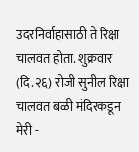उदरनिर्वाहासाठी ते रिक्षा चालवत होता. शुक्रवार (दि.२६) रोजी सुनील रिक्षा चालवत बळी मंदिरकडून मेरी -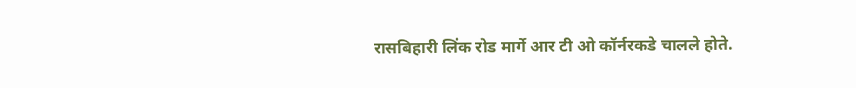रासबिहारी लिंक रोड मार्गे आर टी ओ कॉर्नरकडे चालले होते.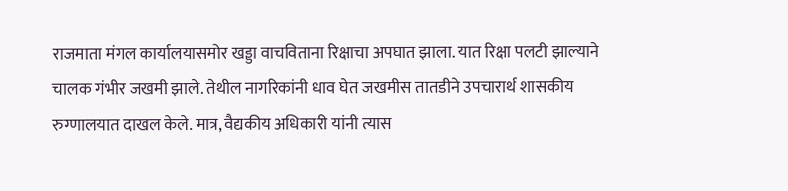राजमाता मंगल कार्यालयासमोर खड्डा वाचविताना रिक्षाचा अपघात झाला. यात रिक्षा पलटी झाल्याने चालक गंभीर जखमी झाले. तेथील नागरिकांनी धाव घेत जखमीस तातडीने उपचारार्थ शासकीय रुग्णालयात दाखल केले. मात्र, वैद्यकीय अधिकारी यांनी त्यास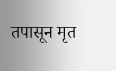तपासून मृत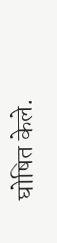घोषित केले.